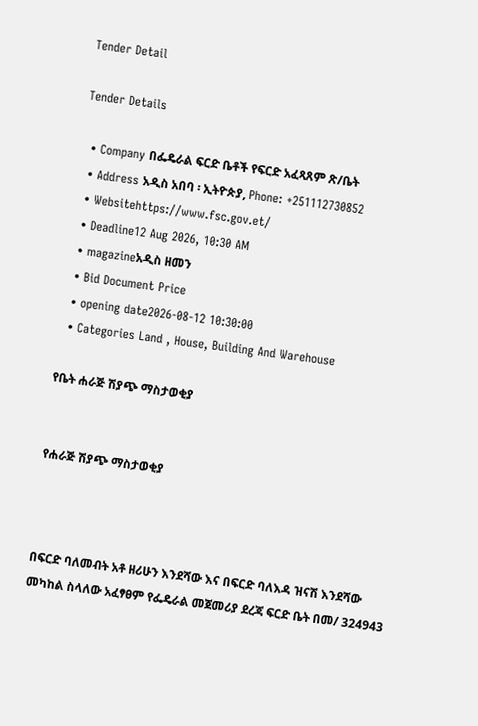Tender Detail

Tender Details

  • Company በፌዴራል ፍርድ ቤቶች የፍርድ አፈጻጸም ጽ/ቤት
  • Address አዲስ አበባ ፡ ኢትዮጵያ, Phone: +251112730852
  • Websitehttps://www.fsc.gov.et/
  • Deadline12 Aug 2026, 10:30 AM
  • magazineአዲስ ዘመን
  • Bid Document Price
  • opening date2026-08-12 10:30:00
  • Categories Land , House, Building And Warehouse

የቤት ሐራጅ ሽያጭ ማስታወቂያ


የሐራጅ ሽያጭ ማስታወቂያ



በፍርድ ባለመብት አቶ ዘሪሁን እንደሻው እና በፍርድ ባለእዳ ዝናሽ እንደሻው መካከል ስላለው አፈፃፀም የፌዴራል መጀመሪያ ደረጃ ፍርድ ቤት በመ/ 324943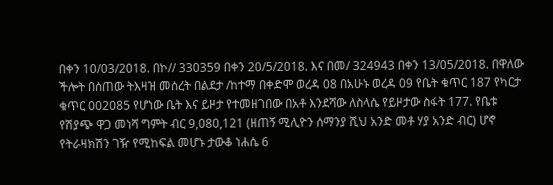በቀን 10/03/2018. በኮ// 330359 በቀን 20/5/2018. እና በመ/ 324943 በቀን 13/05/2018. በዋለው ችሎት በሰጠው ትእዛዝ መሰረት በልደታ /ከተማ በቀድሞ ወረዳ 08 በአሁኑ ወረዳ 09 የቤት ቁጥር 187 የካርታ ቁጥር 002085 የሆነው ቤት እና ይዞታ የተመዘገበው በአቶ እንደሻው ለስላሴ የይዞታው ስፋት 177. የቤቱ የሽያጭ ዋጋ መነሻ ግምት ብር 9,080,121 (ዘጠኝ ሚሊዮን ሰማንያ ሺህ አንድ መቶ ሃያ አንድ ብር) ሆኖ የትራዛክሽን ገዥ የሚከፍል መሆኑ ታውቆ ነሐሴ 6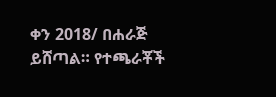ቀን 2018/ በሐራጅ ይሸጣል። የተጫራቾች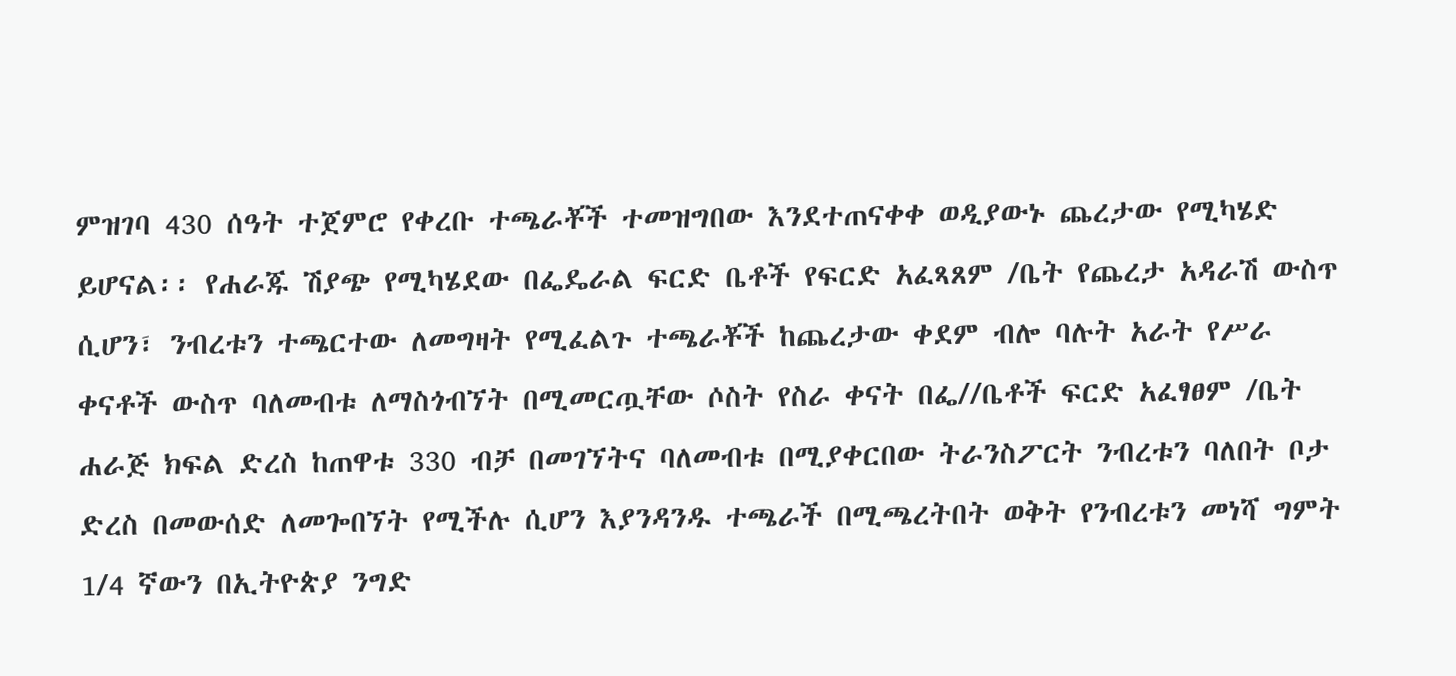ምዝገባ 430 ሰዓት ተጀምሮ የቀረቡ ተጫራቾች ተመዝግበው እንደተጠናቀቀ ወዲያውኑ ጨረታው የሚካሄድ ይሆናል፡፡ የሐራጁ ሽያጭ የሚካሄደው በፌዴራል ፍርድ ቤቶች የፍርድ አፈጻጸም /ቤት የጨረታ አዳራሽ ውስጥ ሲሆን፣ ንብረቱን ተጫርተው ለመግዛት የሚፈልጉ ተጫራቾች ከጨረታው ቀደም ብሎ ባሉት አራት የሥራ ቀናቶች ውስጥ ባለመብቱ ለማስጎብኘት በሚመርጧቸው ሶስት የስራ ቀናት በፌ//ቤቶች ፍርድ አፈፃፀም /ቤት ሐራጅ ክፍል ድረስ ከጠዋቱ 330 ብቻ በመገኘትና ባለመብቱ በሚያቀርበው ትራንስፖርት ንብረቱን ባለበት ቦታ ድረስ በመውሰድ ለመጐበኘት የሚችሉ ሲሆን እያንዳንዱ ተጫራች በሚጫረትበት ወቅት የንብረቱን መነሻ ግምት 1/4 ኛውን በኢትዮጵያ ንግድ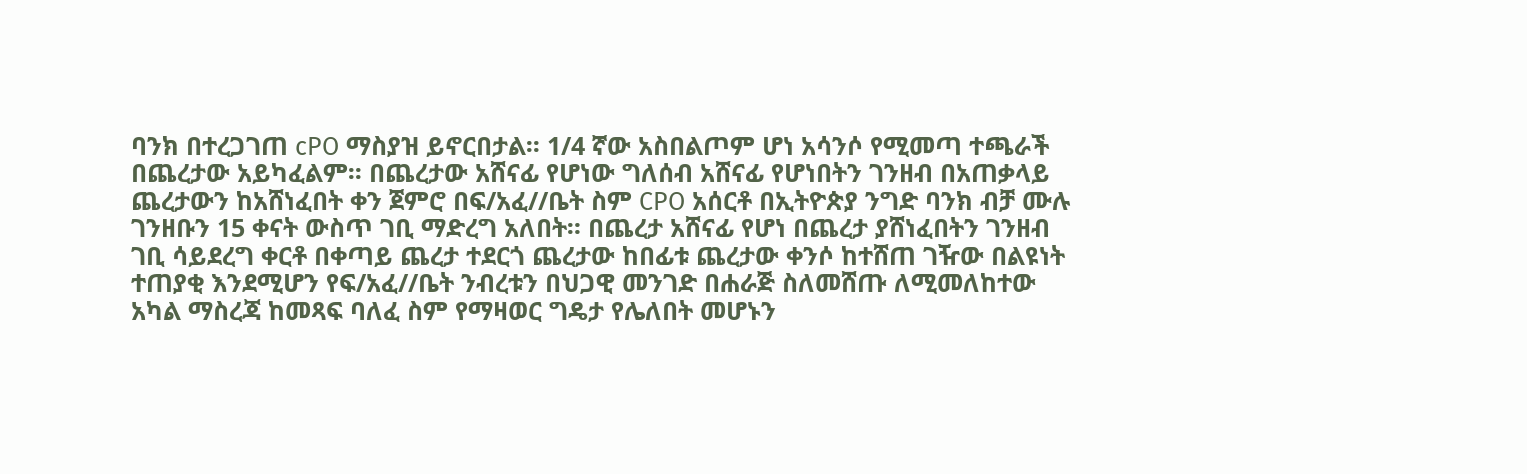ባንክ በተረጋገጠ cPO ማስያዝ ይኖርበታል፡፡ 1/4 ኛው አስበልጦም ሆነ አሳንሶ የሚመጣ ተጫራች በጨረታው አይካፈልም፡፡ በጨረታው አሸናፊ የሆነው ግለሰብ አሸናፊ የሆነበትን ገንዘብ በአጠቃላይ ጨረታውን ከአሸነፈበት ቀን ጀምሮ በፍ/አፈ//ቤት ስም CPO አሰርቶ በኢትዮጵያ ንግድ ባንክ ብቻ ሙሉ ገንዘቡን 15 ቀናት ውስጥ ገቢ ማድረግ አለበት። በጨረታ አሸናፊ የሆነ በጨረታ ያሸነፈበትን ገንዘብ ገቢ ሳይደረግ ቀርቶ በቀጣይ ጨረታ ተደርጎ ጨረታው ከበፊቱ ጨረታው ቀንሶ ከተሸጠ ገዥው በልዩነት ተጠያቂ እንደሚሆን የፍ/አፈ//ቤት ንብረቱን በህጋዊ መንገድ በሐራጅ ስለመሸጡ ለሚመለከተው አካል ማስረጃ ከመጻፍ ባለፈ ስም የማዛወር ግዴታ የሌለበት መሆኑን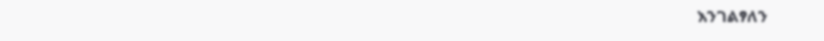እንገልፃለን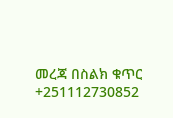መረጃ በስልክ ቁጥር +251112730852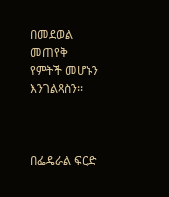በመደወል መጠየቅ የምትች መሆኑን እንገልጻስን፡፡



በፌዴራል ፍርድ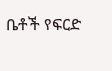ቤቶች የፍርድ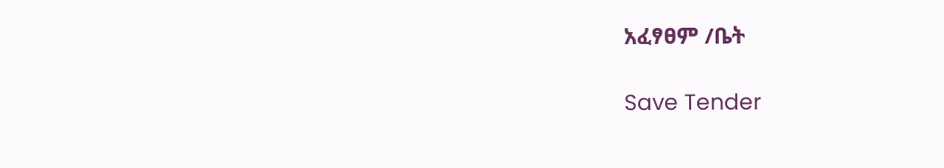አፈፃፀም /ቤት

Save Tender